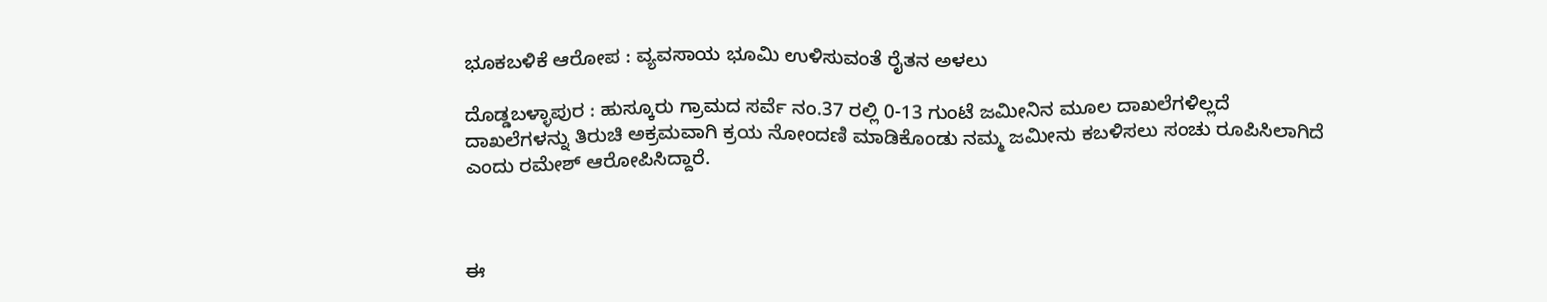ಭೂಕಬಳಿಕೆ ಆರೋಪ : ವ್ಯವಸಾಯ ಭೂಮಿ ಉಳಿಸುವಂತೆ ರೈತನ ಅಳಲು

ದೊಡ್ಡಬಳ್ಳಾಪುರ : ಹುಸ್ಕೂರು ಗ್ರಾಮದ ಸರ್ವೆ ನಂ.37 ರಲ್ಲಿ 0-13 ಗುಂಟೆ ಜಮೀನಿನ ಮೂಲ ದಾಖಲೆಗಳಿಲ್ಲದೆ ದಾಖಲೆಗಳನ್ನು ತಿರುಚಿ ಅಕ್ರಮವಾಗಿ ಕ್ರಯ ನೋಂದಣಿ ಮಾಡಿಕೊಂಡು ನಮ್ಮ ಜಮೀನು ಕಬಳಿಸಲು ಸಂಚು ರೂಪಿಸಿಲಾಗಿದೆ ಎಂದು ರಮೇಶ್ ಆರೋಪಿಸಿದ್ದಾರೆ.



ಈ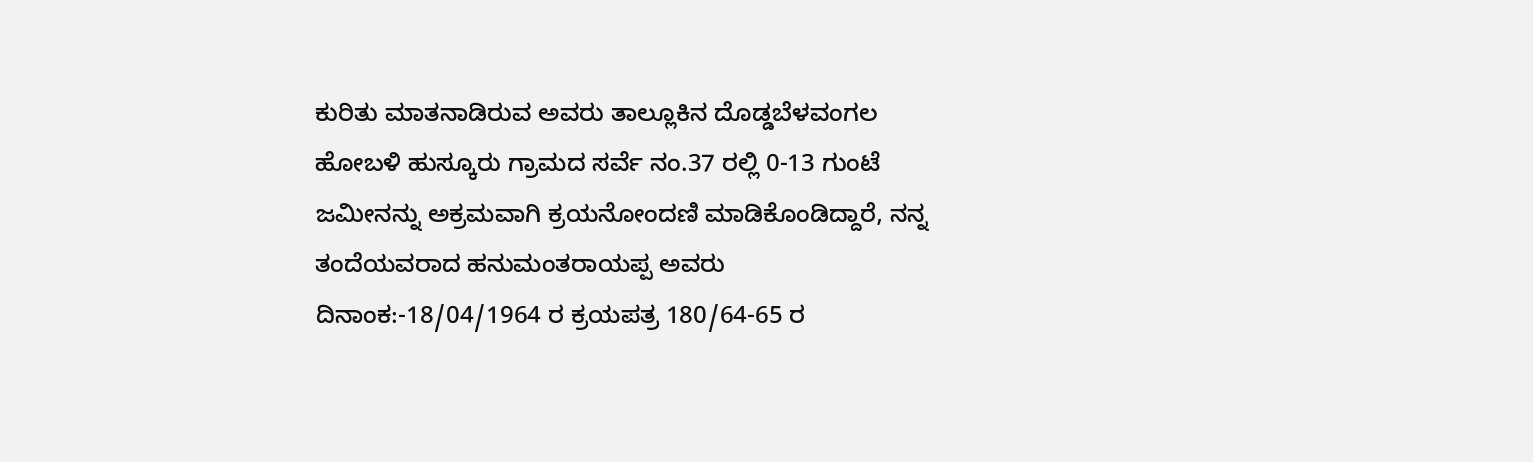ಕುರಿತು ಮಾತನಾಡಿರುವ ಅವರು ತಾಲ್ಲೂಕಿನ ದೊಡ್ಡಬೆಳವಂಗಲ ಹೋಬಳಿ ಹುಸ್ಕೂರು ಗ್ರಾಮದ ಸರ್ವೆ ನಂ.37 ರಲ್ಲಿ 0-13 ಗುಂಟೆ ಜಮೀನನ್ನು ಅಕ್ರಮವಾಗಿ ಕ್ರಯನೋಂದಣಿ ಮಾಡಿಕೊಂಡಿದ್ದಾರೆ, ನನ್ನ ತಂದೆಯವರಾದ ಹನುಮಂತರಾಯಪ್ಪ ಅವರು ದಿನಾಂಕ:-18/04/1964 ರ ಕ್ರಯಪತ್ರ 180/64-65 ರ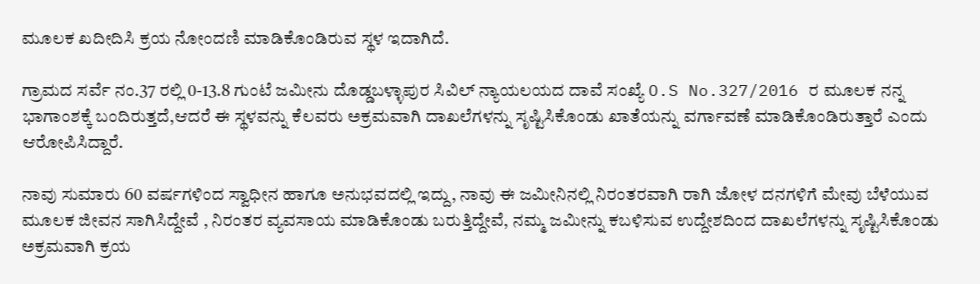ಮೂಲಕ ಖದೀದಿಸಿ ಕ್ರಯ ನೋಂದಣಿ ಮಾಡಿಕೊಂಡಿರುವ ಸ್ಥಳ ಇದಾಗಿದೆ.

ಗ್ರಾಮದ ಸರ್ವೆ ನಂ.37 ರಲ್ಲಿ 0-13.8 ಗುಂಟೆ ಜಮೀನು ದೊಡ್ಡಬಳ್ಳಾಪುರ ಸಿವಿಲ್ ನ್ಯಾಯಲಯದ ದಾವೆ ಸಂಖ್ಯೆ O.S No.327/2016 ರ ಮೂಲಕ ನನ್ನ ಭಾಗಾಂಶಕ್ಕೆ ಬಂದಿರುತ್ತದೆ,ಆದರೆ ಈ ಸ್ಥಳವನ್ನು ಕೆಲವರು ಅಕ್ರಮವಾಗಿ ದಾಖಲೆಗಳನ್ನು ಸೃಷ್ಟಿಸಿಕೊಂಡು ಖಾತೆಯನ್ನು ವರ್ಗಾವಣೆ ಮಾಡಿಕೊಂಡಿರುತ್ತಾರೆ ಎಂದು ಆರೋಪಿಸಿದ್ದಾರೆ.

ನಾವು ಸುಮಾರು 60 ವರ್ಷಗಳಿಂದ ಸ್ವಾಧೀನ ಹಾಗೂ ಅನುಭವದಲ್ಲಿ ಇದ್ದು, ನಾವು ಈ ಜಮೀನಿನಲ್ಲಿ ನಿರಂತರವಾಗಿ ರಾಗಿ ಜೋಳ ದನಗಳಿಗೆ ಮೇವು ಬೆಳೆಯುವ ಮೂಲಕ ಜೀವನ ಸಾಗಿಸಿದ್ದೇವೆ , ನಿರಂತರ ವ್ಯವಸಾಯ ಮಾಡಿಕೊಂಡು ಬರುತ್ತಿದ್ದೇವೆ, ನಮ್ಮ ಜಮೀನ್ನು ಕಬಳಿಸುವ ಉದ್ದೇಶದಿಂದ ದಾಖಲೆಗಳನ್ನು ಸೃಷ್ಟಿಸಿಕೊಂಡು ಅಕ್ರಮವಾಗಿ ಕ್ರಯ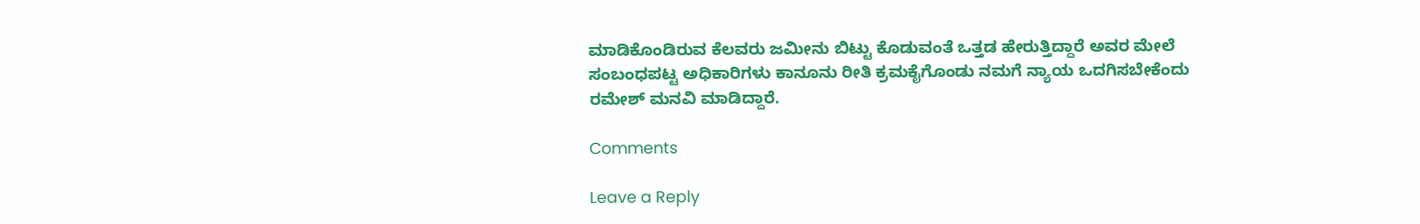ಮಾಡಿಕೊಂಡಿರುವ ಕೆಲವರು ಜಮೀನು ಬಿಟ್ಟು ಕೊಡುವಂತೆ ಒತ್ತಡ ಹೇರುತ್ತಿದ್ದಾರೆ ಅವರ ಮೇಲೆ ಸಂಬಂಧಪಟ್ಟ ಅಧಿಕಾರಿಗಳು ಕಾನೂನು ರೀತಿ ಕ್ರಮಕೈಗೊಂಡು ನಮಗೆ ನ್ಯಾಯ ಒದಗಿಸಬೇಕೆಂದು ರಮೇಶ್ ಮನವಿ ಮಾಡಿದ್ದಾರೆ.

Comments

Leave a Reply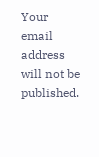Your email address will not be published.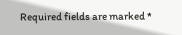Required fields are marked *